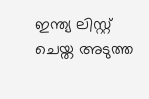ഇന്ത്യ ലിസ്റ്റ് ചെയ്ത അടുത്ത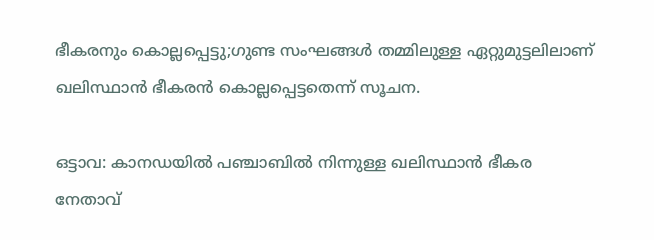ഭീകരനും കൊല്ലപ്പെട്ടു;ഗുണ്ട സംഘങ്ങൾ തമ്മിലുള്ള ഏറ്റുമുട്ടലിലാണ് ഖലിസ്ഥാൻ ഭീകരൻ കൊല്ലപ്പെട്ടതെന്ന് സൂചന.

ഒട്ടാവ: കാനഡയില്‍ പഞ്ചാബില്‍ നിന്നുള്ള ഖലിസ്ഥാൻ ഭീകര നേതാവ്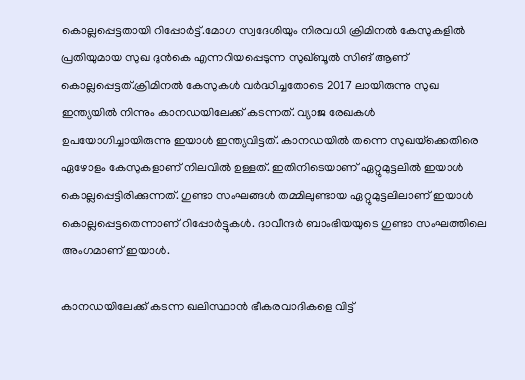കൊല്ലപ്പെട്ടതായി റിപ്പോര്‍ട്ട്.മോഗ സ്വദേശിയും നിരവധി ക്രിമിനല്‍ കേസുകളില്‍ പ്രതിയുമായ സുഖ ദുൻകെ എന്നറിയപ്പെടുന്ന സുഖ്ബൂല്‍ സിങ് ആണ് കൊല്ലപ്പെട്ടത്.ക്രിമിനൽ കേസുകൾ വർദ്ധിച്ചതോടെ 2017 ലായിരുന്നു സുഖ ഇന്ത്യയിൽ നിന്നും കാനഡയിലേക്ക് കടന്നത്. വ്യാജ രേഖകൾ ഉപയോഗിച്ചായിരുന്നു ഇയാൾ ഇന്ത്യവിട്ടത്. കാനഡയിൽ തന്നെ സുഖയ്‌ക്കെതിരെ ഏഴോളം കേസുകളാണ് നിലവിൽ ഉള്ളത്. ഇതിനിടെയാണ് ഏറ്റുമുട്ടലിൽ ഇയാൾ കൊല്ലപ്പെട്ടിരിക്കുന്നത്. ഗുണ്ടാ സംഘങ്ങള്‍ തമ്മിലുണ്ടായ ഏറ്റുമുട്ടലിലാണ് ഇയാള്‍ കൊല്ലപ്പെട്ടതെന്നാണ് റിപ്പോര്‍ട്ടുകള്‍. ദാവീന്ദര്‍ ബാംഭിയയുടെ ഗുണ്ടാ സംഘത്തിലെ അംഗമാണ് ഇയാള്‍.

കാനഡയിലേക്ക് കടന്ന ഖലിസ്ഥാൻ ഭീകരവാദികളെ വിട്ട്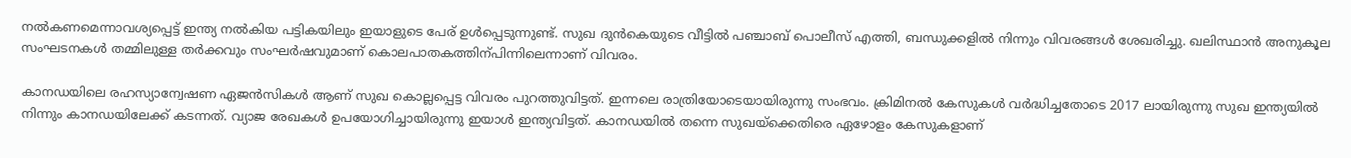നല്‍കണമെന്നാവശ്യപ്പെട്ട് ഇന്ത്യ നല്‍കിയ പട്ടികയിലും ഇയാളുടെ പേര് ഉള്‍പ്പെടുന്നുണ്ട്. സുഖ ദുൻകെയുടെ വീട്ടില്‍ പഞ്ചാബ് പൊലീസ് എത്തി, ബന്ധുക്കളില്‍ നിന്നും വിവരങ്ങള്‍ ശേഖരിച്ചു. ഖലിസ്ഥാൻ അനുകൂല സംഘടനകള്‍ തമ്മിലുള്ള തര്‍ക്കവും സംഘര്‍ഷവുമാണ് കൊലപാതകത്തിന്പിന്നിലെന്നാണ് വിവരം.

കാനഡയിലെ രഹസ്യാന്വേഷണ ഏജൻസികള്‍ ആണ് സുഖ കൊല്ലപ്പെട്ട വിവരം പുറത്തുവിട്ടത്. ഇന്നലെ രാത്രിയോടെയായിരുന്നു സംഭവം. ക്രിമിനല്‍ കേസുകള്‍ വര്‍ദ്ധിച്ചതോടെ 2017 ലായിരുന്നു സുഖ ഇന്ത്യയില്‍ നിന്നും കാനഡയിലേക്ക് കടന്നത്. വ്യാജ രേഖകള്‍ ഉപയോഗിച്ചായിരുന്നു ഇയാള്‍ ഇന്ത്യവിട്ടത്. കാനഡയില്‍ തന്നെ സുഖയ്ക്കെതിരെ ഏഴോളം കേസുകളാണ്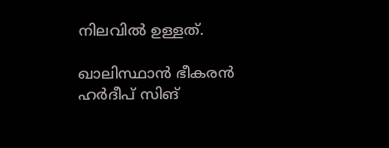നിലവില്‍ ഉള്ളത്.

ഖാലിസ്ഥാൻ ഭീകരൻ ഹര്‍ദീപ് സിങ്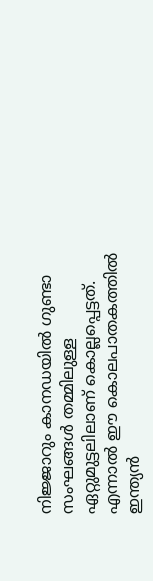നിജ്ജാറും കാനഡയില്‍ ഗുണ്ടാ സംഘങ്ങള്‍ തമ്മിലുള്ള ഏറ്റുമുട്ടലിലാണ് കൊല്ലപ്പെട്ടത്. എന്നാല്‍ ഈ കൊലപാതകത്തില്‍ ഇന്ത്യൻ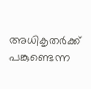അധികൃതര്‍ക്ക് പങ്കുണ്ടെന്ന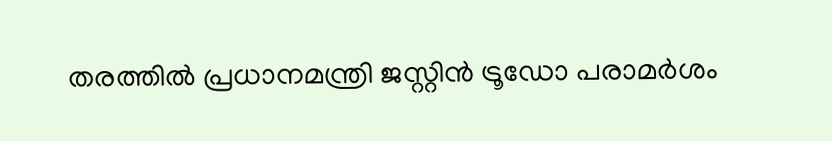തരത്തില്‍ പ്രധാനമന്ത്രി ജസ്റ്റിൻ ട്രൂഡോ പരാമര്‍ശം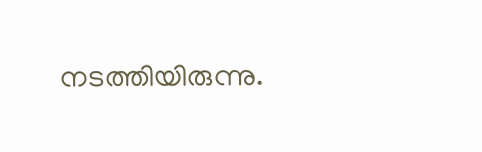നടത്തിയിരുന്നു.